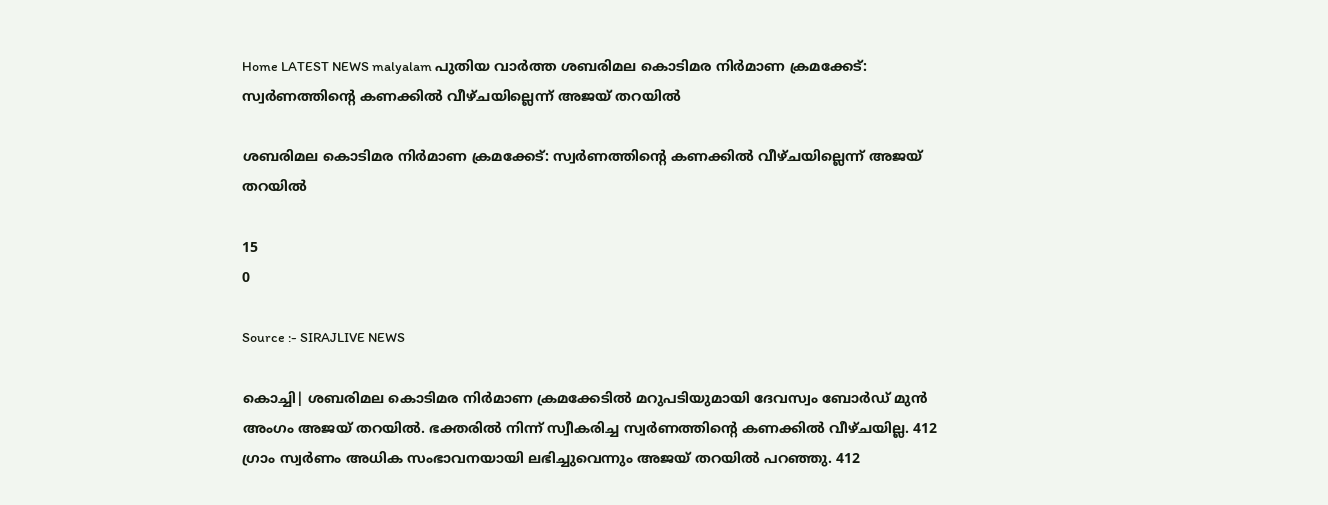Home LATEST NEWS malyalam പുതിയ വാർത്ത ശബരിമല കൊടിമര നിര്‍മാണ ക്രമക്കേട്: സ്വര്‍ണത്തിന്റെ കണക്കില്‍ വീഴ്ചയില്ലെന്ന് അജയ് തറയില്‍

ശബരിമല കൊടിമര നിര്‍മാണ ക്രമക്കേട്: സ്വര്‍ണത്തിന്റെ കണക്കില്‍ വീഴ്ചയില്ലെന്ന് അജയ് തറയില്‍

15
0

Source :- SIRAJLIVE NEWS

കൊച്ചി| ശബരിമല കൊടിമര നിര്‍മാണ ക്രമക്കേടില്‍ മറുപടിയുമായി ദേവസ്വം ബോര്‍ഡ് മുന്‍ അംഗം അജയ് തറയില്‍. ഭക്തരില്‍ നിന്ന് സ്വീകരിച്ച സ്വര്‍ണത്തിന്റെ കണക്കില്‍ വീഴ്ചയില്ല. 412 ഗ്രാം സ്വര്‍ണം അധിക സംഭാവനയായി ലഭിച്ചുവെന്നും അജയ് തറയില്‍ പറഞ്ഞു. 412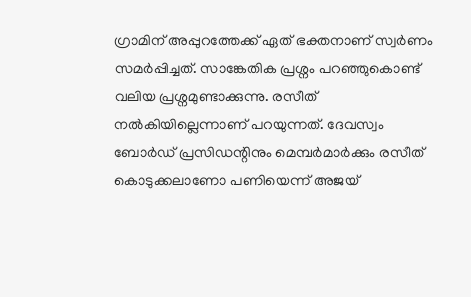ഗ്രാമിന് അപ്പുറത്തേക്ക് ഏത് ഭക്തനാണ് സ്വര്‍ണം സമര്‍പ്പിച്ചത്. സാങ്കേതിക പ്രശ്നം പറഞ്ഞുകൊണ്ട് വലിയ പ്രശ്നമുണ്ടാക്കുന്നു. രസീത് നല്‍കിയില്ലെന്നാണ് പറയുന്നത്. ദേവസ്വം ബോര്‍ഡ് പ്രസിഡന്റിനും മെമ്പര്‍മാര്‍ക്കും രസീത് കൊടുക്കലാണോ പണിയെന്ന് അജയ്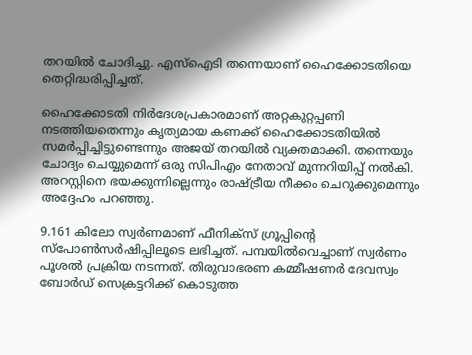തറയില്‍ ചോദിച്ചു. എസ്ഐടി തന്നെയാണ് ഹൈക്കോടതിയെ തെറ്റിദ്ധരിപ്പിച്ചത്.

ഹൈക്കോടതി നിര്‍ദേശപ്രകാരമാണ് അറ്റകുറ്റപ്പണി നടത്തിയതെന്നും കൃത്യമായ കണക്ക് ഹൈക്കോടതിയില്‍ സമര്‍പ്പിച്ചിട്ടുണ്ടെന്നും അജയ് തറയില്‍ വ്യക്തമാക്കി. തന്നെയും ചോദ്യം ചെയ്യുമെന്ന് ഒരു സിപിഎം നേതാവ് മുന്നറിയിപ്പ് നല്‍കി. അറസ്റ്റിനെ ഭയക്കുന്നില്ലെന്നും രാഷ്ട്രീയ നീക്കം ചെറുക്കുമെന്നും അദ്ദേഹം പറഞ്ഞു.

9.161 കിലോ സ്വര്‍ണമാണ് ഫീനിക്സ് ഗ്രൂപ്പിന്റെ സ്പോണ്‍സര്‍ഷിപ്പിലൂടെ ലഭിച്ചത്. പമ്പയില്‍വെച്ചാണ് സ്വര്‍ണം പൂശല്‍ പ്രക്രിയ നടന്നത്. തിരുവാഭരണ കമ്മീഷണര്‍ ദേവസ്വം ബോര്‍ഡ് സെക്രട്ടറിക്ക് കൊടുത്ത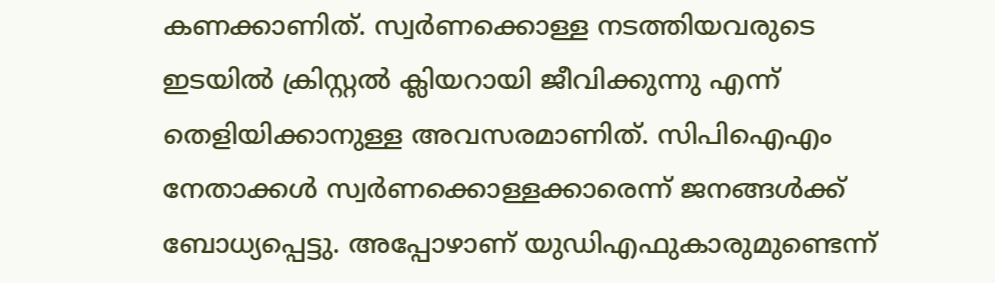കണക്കാണിത്. സ്വര്‍ണക്കൊള്ള നടത്തിയവരുടെ ഇടയില്‍ ക്രിസ്റ്റല്‍ ക്ലിയറായി ജീവിക്കുന്നു എന്ന് തെളിയിക്കാനുള്ള അവസരമാണിത്. സിപിഐഎം നേതാക്കള്‍ സ്വര്‍ണക്കൊള്ളക്കാരെന്ന് ജനങ്ങള്‍ക്ക് ബോധ്യപ്പെട്ടു. അപ്പോഴാണ് യുഡിഎഫുകാരുമുണ്ടെന്ന്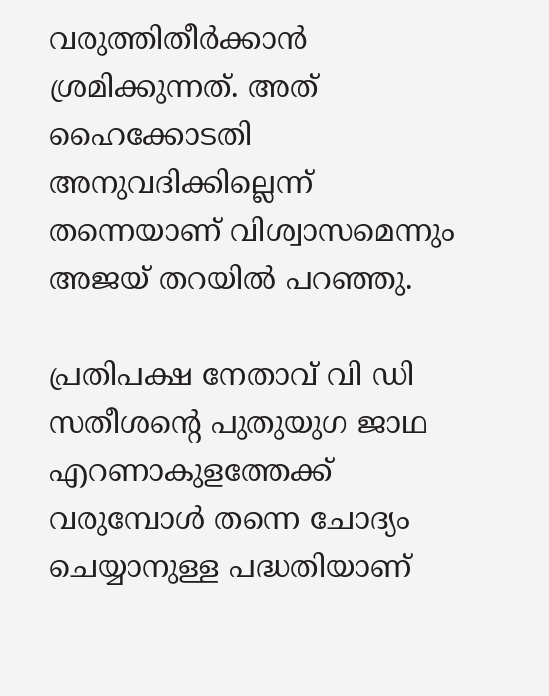വരുത്തിതീര്‍ക്കാന്‍ ശ്രമിക്കുന്നത്. അത് ഹൈക്കോടതി അനുവദിക്കില്ലെന്ന് തന്നെയാണ് വിശ്വാസമെന്നും അജയ് തറയില്‍ പറഞ്ഞു.

പ്രതിപക്ഷ നേതാവ് വി ഡി സതീശന്റെ പുതുയുഗ ജാഥ എറണാകുളത്തേക്ക് വരുമ്പോള്‍ തന്നെ ചോദ്യം ചെയ്യാനുള്ള പദ്ധതിയാണ്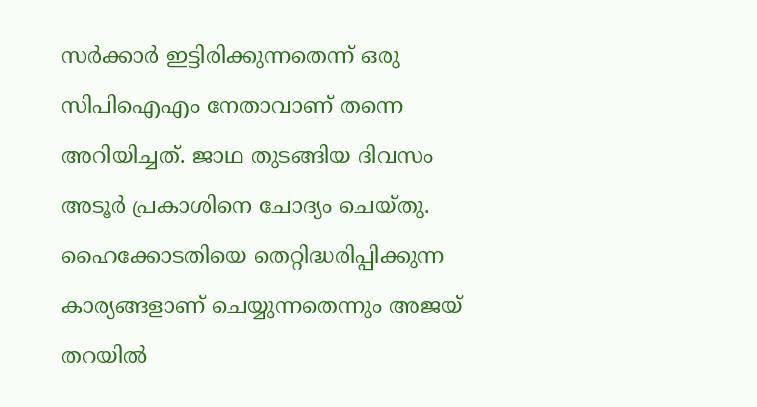സര്‍ക്കാര്‍ ഇട്ടിരിക്കുന്നതെന്ന് ഒരു സിപിഐഎം നേതാവാണ് തന്നെ അറിയിച്ചത്. ജാഥ തുടങ്ങിയ ദിവസം അടൂര്‍ പ്രകാശിനെ ചോദ്യം ചെയ്തു. ഹൈക്കോടതിയെ തെറ്റിദ്ധരിപ്പിക്കുന്ന കാര്യങ്ങളാണ് ചെയ്യുന്നതെന്നും അജയ് തറയില്‍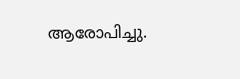ആരോപിച്ചു.